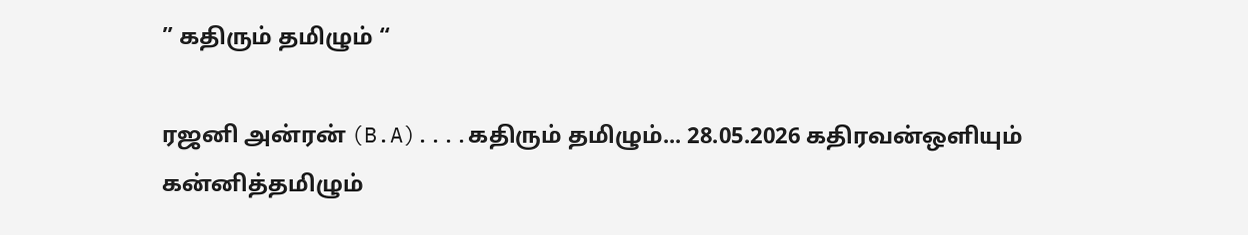” கதிரும் தமிழும் “

ரஜனி அன்ரன் (B.A)....கதிரும் தமிழும்... 28.05.2026 கதிரவன்ஒளியும் கன்னித்தமிழும்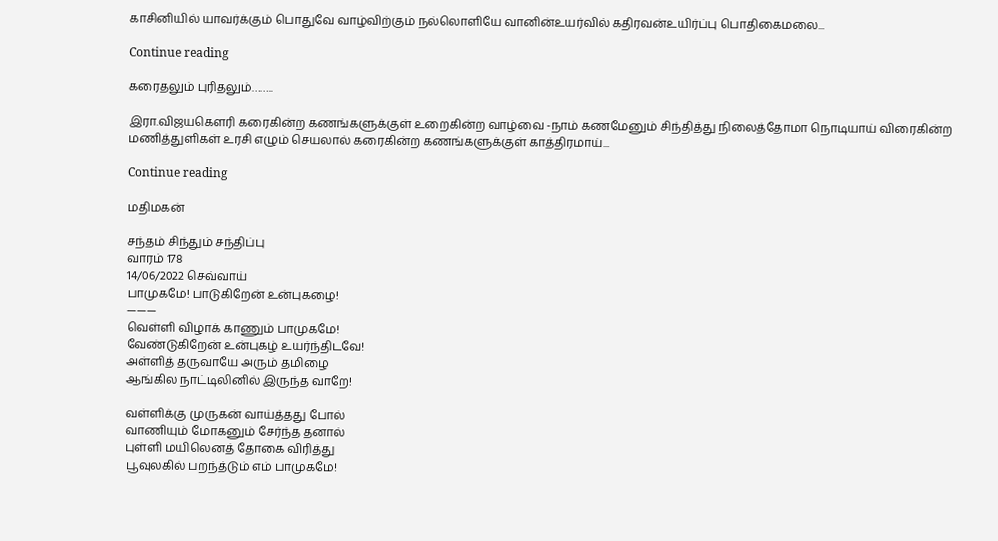காசினியில் யாவர்க்கும் பொதுவே வாழ்விற்கும் நல்லொளியே வானின்உயர்வில் கதிரவன்உயிர்ப்பு பொதிகைமலை...

Continue reading

கரைதலும் புரிதலும்……..

இரா.விஜயகௌரி கரைகின்ற கணங்களுக்குள் உறைகின்ற வாழ்வை -நாம் கணமேனும் சிந்தித்து நிலைத்தோமா நொடியாய் விரைகின்ற மணித்துளிகள் உரசி எழும் செயலால் கரைகின்ற கணங்களுக்குள் காத்திரமாய்...

Continue reading

மதிமகன்

சந்தம் சிந்தும் சந்திப்பு
வாரம் 178
14/06/2022 செவ்வாய்
பாமுகமே! பாடுகிறேன் உன்புகழை!
———
வெள்ளி விழாக் காணும் பாமுகமே!
வேண்டுகிறேன் உன்புகழ் உயர்ந்திடவே!
அள்ளித் தருவாயே அரும் தமிழை
ஆங்கில நாட்டிலினில் இருந்த வாறே!

வள்ளிக்கு முருகன் வாய்த்தது போல்
வாணியும் மோகனும் சேர்ந்த தனால்
புள்ளி மயிலெனத் தோகை விரித்து
பூவுலகில் பறந்த்டும் எம் பாமுகமே!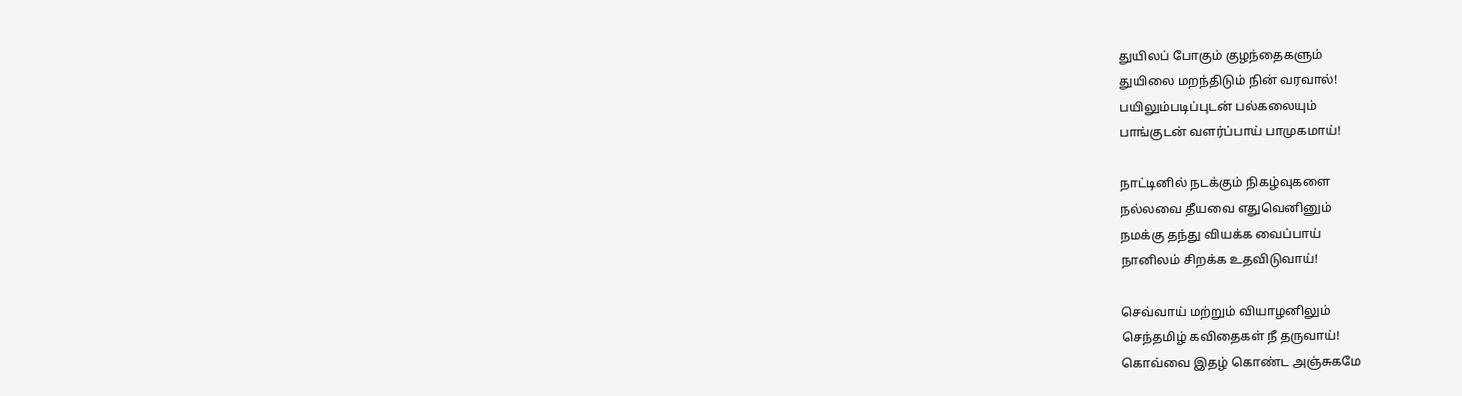துயிலப் போகும் குழந்தைகளும்
துயிலை மறந்திடும் நின் வரவால்!
பயிலும்படிப்புடன் பல்கலையும்
பாங்குடன் வளர்ப்பாய் பாமுகமாய்!

நாட்டினில் நடக்கும் நிகழ்வுகளை
நல்லவை தீயவை எதுவெனினும்
நமக்கு தந்து வியக்க வைப்பாய்
நானிலம் சிறக்க உதவிடுவாய்!

செவ்வாய் மற்றும் வியாழனிலும்
செந்தமிழ் கவிதைகள் நீ தருவாய்!
கொவ்வை இதழ் கொண்ட அஞ்சுகமே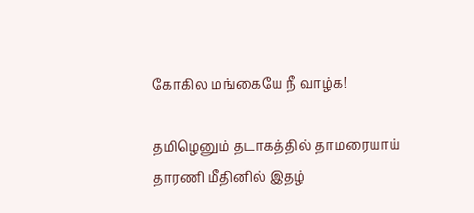கோகில மங்கையே நீ வாழ்க!

தமிழெனும் தடாகத்தில் தாமரையாய்
தாரணி மீதினில் இதழ்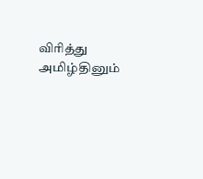விரித்து
அமிழ்தினும்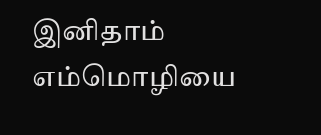இனிதாம் எம்மொழியை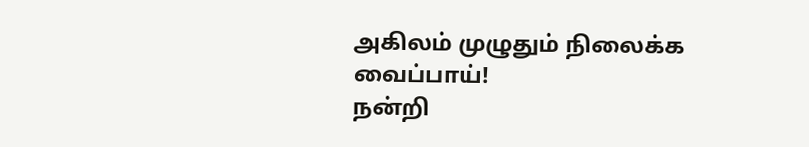அகிலம் முழுதும் நிலைக்க வைப்பாய்!
நன்றி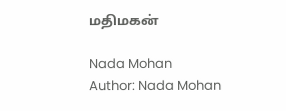மதிமகன்

Nada Mohan
Author: Nada Mohan